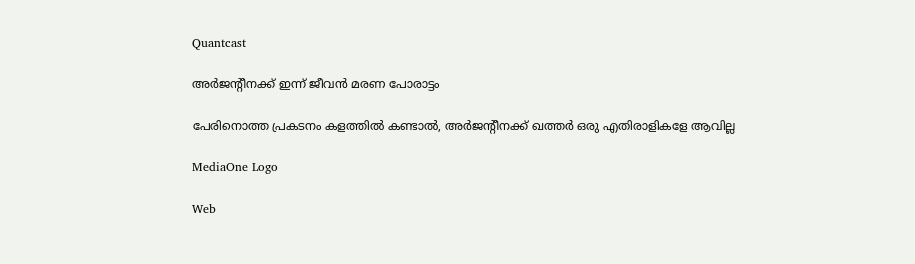Quantcast

അര്‍ജന്റീനക്ക് ഇന്ന് ജീവന്‍ മരണ പോരാട്ടം

പേരിനൊത്ത പ്രകടനം കളത്തില്‍ കണ്ടാല്‍, അര്‍ജന്റീനക്ക് ഖത്തര്‍ ഒരു എതിരാളികളേ ആവില്ല

MediaOne Logo

Web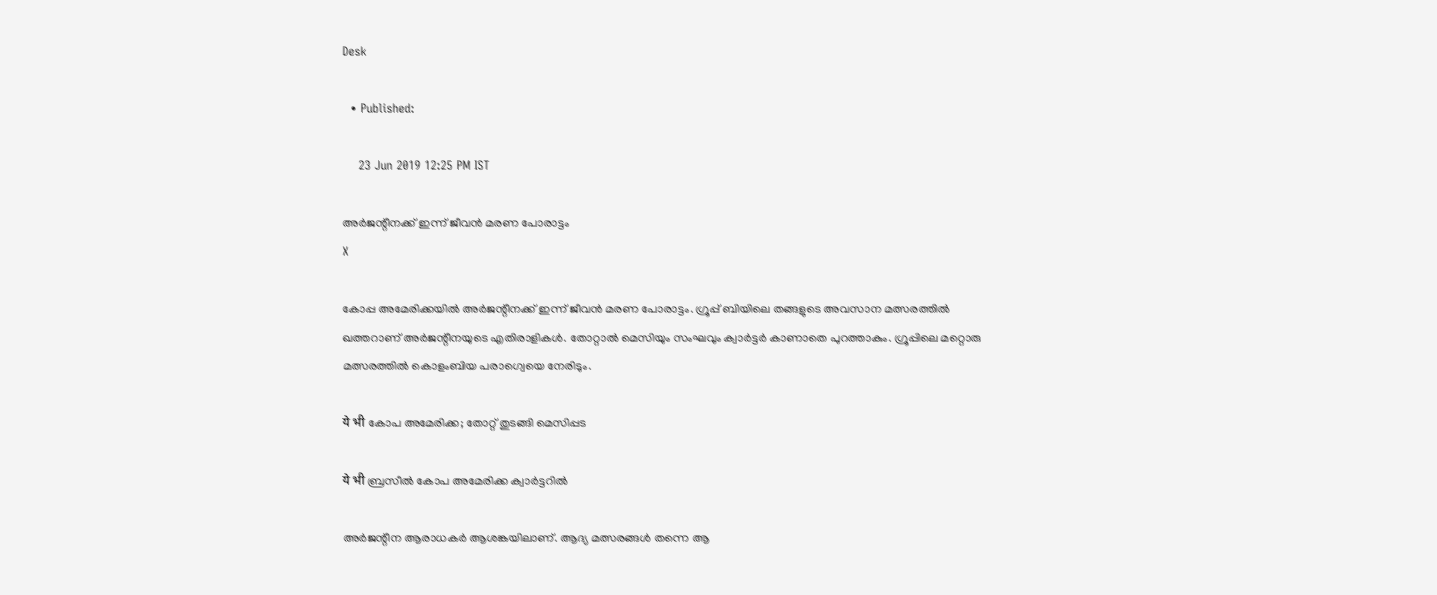Desk

  • Published:

    23 Jun 2019 12:25 PM IST

അര്‍ജന്റീനക്ക് ഇന്ന് ജീവന്‍ മരണ പോരാട്ടം
X

കോപ്പ അമേരിക്കയില്‍ അര്‍ജന്റീനക്ക് ഇന്ന് ജീവന്‍ മരണ പോരാട്ടം. ഗ്രൂപ്പ് ബിയിലെ തങ്ങളുടെ അവസാന മത്സരത്തില്‍ ഖത്തറാണ് അര്‍ജന്റീനയുടെ എതിരാളികള്‍. തോറ്റാല്‍ മെസിയും സംഘവും ക്വാര്‍ട്ടര്‍ കാണാതെ പുറത്താകും. ഗ്രൂപ്പിലെ മറ്റൊരു മത്സരത്തില്‍ കൊളംബിയ പരാഗ്വെയെ നേരിടും.

ये भी കോപ അമേരിക്ക; തോറ്റ് തുടങ്ങി മെസിപ്പട

ये भी ബ്രസീല്‍ കോപ അമേരിക്ക ക്വാര്‍ട്ടറില്‍

അര്‍ജന്റീന ആരാധകര്‍ ആശങ്കയിലാണ്. ആദ്യ മത്സരങ്ങള്‍ തന്നെ ആ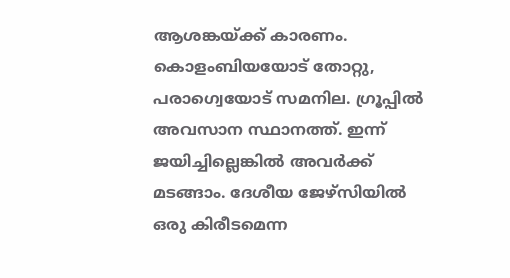ആശങ്കയ്ക്ക് കാരണം. കൊളംബിയയോട് തോറ്റു, പരാഗ്വെയോട് സമനില. ഗ്രൂപ്പില്‍ അവസാന സ്ഥാനത്ത്. ഇന്ന് ജയിച്ചില്ലെങ്കില്‍ അവര്‍ക്ക് മടങ്ങാം. ദേശീയ ജേഴ്‌സിയില്‍ ഒരു കിരീടമെന്ന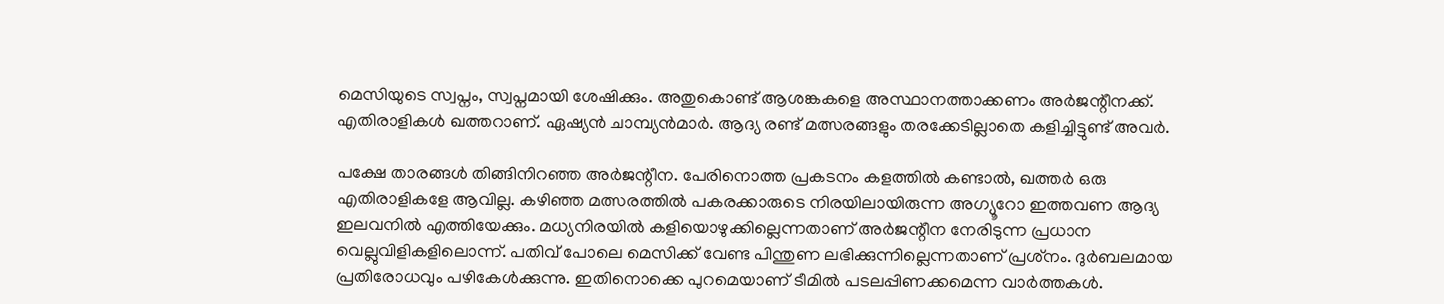മെസിയുടെ സ്വപ്നം, സ്വപ്നമായി ശേഷിക്കും. അതുകൊണ്ട് ആശങ്കകളെ അസ്ഥാനത്താക്കണം അര്‍ജന്റീനക്ക്. എതിരാളികള്‍ ഖത്തറാണ്. ഏഷ്യന്‍ ചാമ്പ്യന്‍മാര്‍. ആദ്യ രണ്ട് മത്സരങ്ങളും തരക്കേടില്ലാതെ കളിച്ചിട്ടുണ്ട് അവര്‍.

പക്ഷേ താരങ്ങള്‍ തിങ്ങിനിറഞ്ഞ അര്‍ജന്റീന. പേരിനൊത്ത പ്രകടനം കളത്തില്‍ കണ്ടാല്‍, ഖത്തര്‍ ഒരു എതിരാളികളേ ആവില്ല. കഴിഞ്ഞ മത്സരത്തില്‍ പകരക്കാരുടെ നിരയിലായിരുന്ന അഗ്യൂറോ ഇത്തവണ ആദ്യ ഇലവനില്‍ എത്തിയേക്കും. മധ്യനിരയില്‍ കളിയൊഴുക്കില്ലെന്നതാണ് അര്‍ജന്റീന നേരിടുന്ന പ്രധാന വെല്ലുവിളികളിലൊന്ന്. പതിവ് പോലെ മെസിക്ക് വേണ്ട പിന്തുണ ലഭിക്കുന്നില്ലെന്നതാണ് പ്രശ്‌നം. ദുര്‍ബലമായ പ്രതിരോധവും പഴികേള്‍ക്കുന്നു. ഇതിനൊക്കെ പുറമെയാണ് ടീമില്‍ പടലപ്പിണക്കമെന്ന വാര്‍ത്തകള്‍.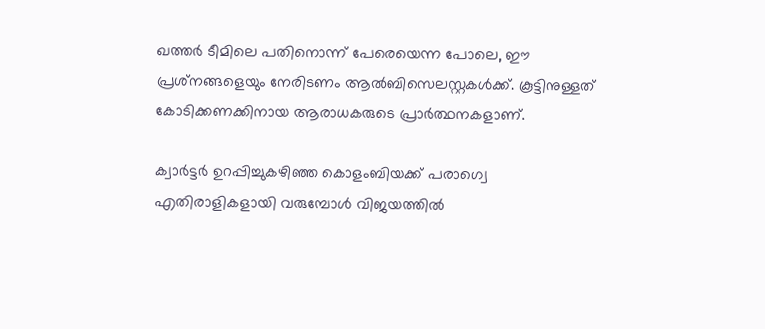ഖത്തര്‍ ടീമിലെ പതിനൊന്ന് പേരെയെന്ന പോലെ, ഈ പ്രശ്‌നങ്ങളെയും നേരിടണം ആല്‍ബിസെലസ്റ്റകള്‍ക്ക്. കൂട്ടിനുള്ളത് കോടിക്കണക്കിനായ ആരാധകരുടെ പ്രാര്‍ത്ഥനകളാണ്.

ക്വാര്‍ട്ടര്‍ ഉറപ്പിച്ചുകഴിഞ്ഞ കൊളംബിയക്ക് പരാഗ്വെ എതിരാളികളായി വരുമ്പോള്‍ വിജയത്തില്‍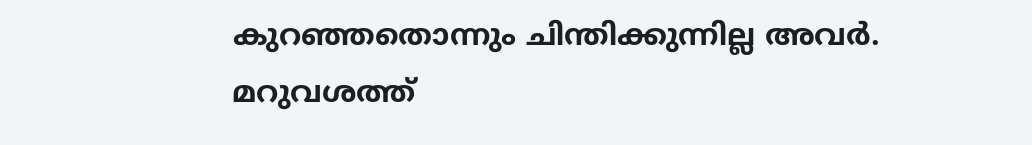കുറഞ്ഞതൊന്നും ചിന്തിക്കുന്നില്ല അവര്‍. മറുവശത്ത്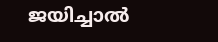ജയിച്ചാല്‍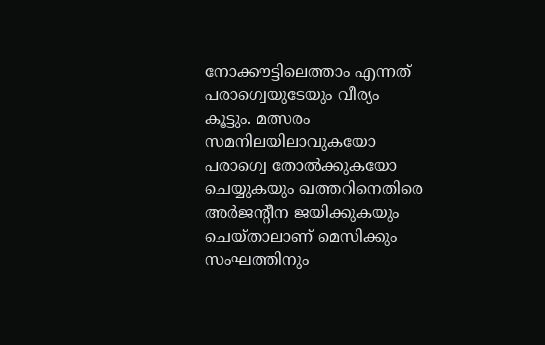നോക്കൗട്ടിലെത്താം എന്നത് പരാഗ്വെയുടേയും വീര്യം കൂട്ടും. മത്സരം സമനിലയിലാവുകയോ പരാഗ്വെ തോല്‍ക്കുകയോ ചെയ്യുകയും ഖത്തറിനെതിരെ അര്‍ജന്റീന ജയിക്കുകയും ചെയ്താലാണ് മെസിക്കും സംഘത്തിനും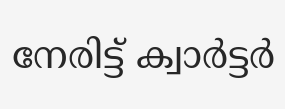നേരിട്ട് ക്വാര്‍ട്ടര്‍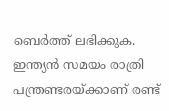ബെര്‍ത്ത് ലഭിക്കുക. ഇന്ത്യന്‍ സമയം രാത്രി പന്ത്രണ്ടരയ്ക്കാണ് രണ്ട്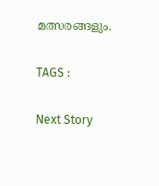മത്സരങ്ങളും.

TAGS :

Next Story